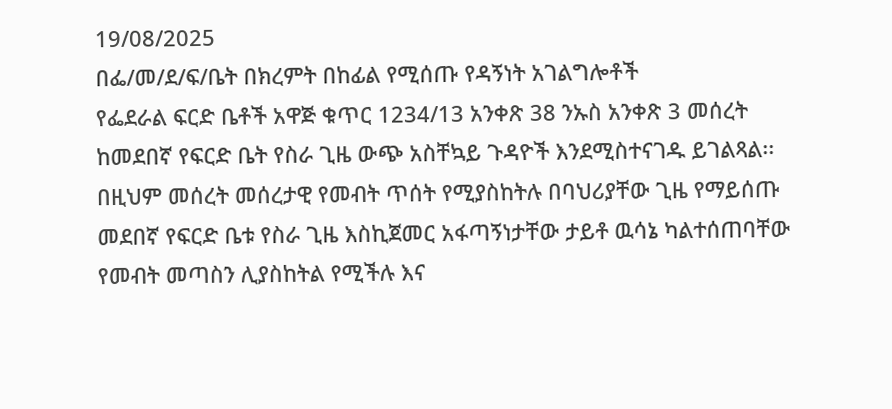19/08/2025
በፌ/መ/ደ/ፍ/ቤት በክረምት በከፊል የሚሰጡ የዳኝነት አገልግሎቶች
የፌደራል ፍርድ ቤቶች አዋጅ ቁጥር 1234/13 አንቀጽ 38 ንኡስ አንቀጽ 3 መሰረት ከመደበኛ የፍርድ ቤት የስራ ጊዜ ውጭ አስቸኳይ ጉዳዮች እንደሚስተናገዱ ይገልጻል፡፡
በዚህም መሰረት መሰረታዊ የመብት ጥሰት የሚያስከትሉ በባህሪያቸው ጊዜ የማይሰጡ መደበኛ የፍርድ ቤቱ የስራ ጊዜ እስኪጀመር አፋጣኝነታቸው ታይቶ ዉሳኔ ካልተሰጠባቸው የመብት መጣስን ሊያስከትል የሚችሉ እና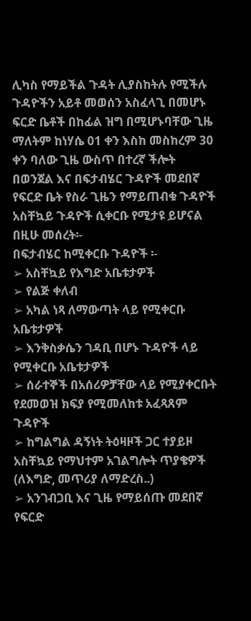ሊካስ የማይችል ጉዳት ሊያስከትሉ የሚችሉ ጉዳዮችን አይቶ መወሰን አስፈላጊ በመሆኑ ፍርድ ቤቶች በከፊል ዝግ በሚሆኑባቸው ጊዜ ማለትም ከነሃሴ 01 ቀን እስከ መስከረም 30 ቀን ባለው ጊዜ ውስጥ በተረኛ ችሎት በወንጀል እና በፍታብሄር ጉዳዮች መደበኛ የፍርድ ቤት የስራ ጊዜን የማይጠብቁ ጉዳዮች አስቸኳይ ጉዳዮች ሲቀርቡ የሚታዩ ይሆናል በዚሁ መሰረት፡-
በፍታብሄር ከሚቀርቡ ጉዳዮች ፡-
➢ አስቸኳይ የእግድ አቤቱታዎች
➢ የልጅ ቀለብ
➢ አካል ነጻ ለማውጣት ላይ የሚቀርቡ አቤቱታዎች
➢ እንቅስቃሴን ገዳቢ በሆኑ ጉዳዮች ላይ የሚቀርቡ አቤቱታዎች
➢ ሰራተኞች በአሰሪዎቻቸው ላይ የሚያቀርቡት የደመወዝ ክፍያ የሚመለከቱ አፈጻጸም ጉዳዮች
➢ ከግልግል ዳኝነት ትዕዛዞች ጋር ተያይዞ አስቸኳይ የማህተም አገልግሎት ጥያቄዎች (ለእግድ, መጥሪያ ለማድረስ..)
➢ አንገብጋቢ እና ጊዜ የማይሰጡ መደበኛ የፍርድ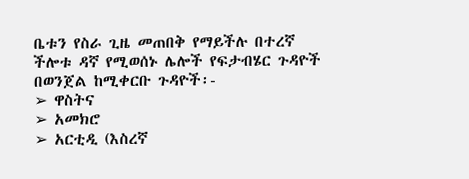ቤቱን የስራ ጊዜ መጠበቅ የማይችሉ በተረኛ ችሎቱ ዳኛ የሚወሰኑ ሌሎች የፍታብሄር ጉዳዮች
በወንጀል ከሚቀርቡ ጉዳዮች፡-
➢ ዋስትና
➢ አመክሮ
➢ አርቲዲ (እስረኛ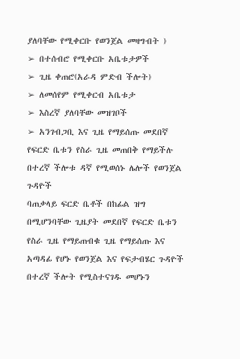ያለባቸው የሚቀርቡ የወንጀል መዛግብት )
➢ በተሰብሮ የሚቀርቡ አቤቱታዎች
➢ ጊዜ ቀጠሮ(አራዳ ምድብ ችሎት)
➢ ለመሰየም የሚቀርብ አቤቱታ
➢ እስረኛ ያለባቸው መዝገቦች
➢ አንገብጋቢ እና ጊዜ የማይሰጡ መደበኛ የፍርድ ቤቱን የስራ ጊዜ መጠበቅ የማይችሉ በተረኛ ችሎቱ ዳኛ የሚወሰኑ ሌሎች የወንጀል ጉዳዮች
ባጠቃላይ ፍርድ ቤቶች በከፊል ዝግ በሚሆንባቸው ጊዜያት መደበኛ የፍርድ ቤቱን የስራ ጊዜ የማይጠብቁ ጊዜ የማይሰጡ እና አጣዳፊ የሆኑ የወንጀል እና የፍታብሄር ጉዳዮች በተረኛ ችሎት የሚስተናገዱ መሆኑን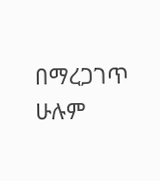በማረጋገጥ ሁሉም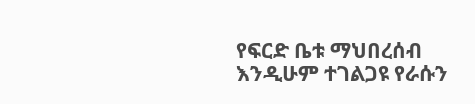የፍርድ ቤቱ ማህበረሰብ እንዲሁም ተገልጋዩ የራሱን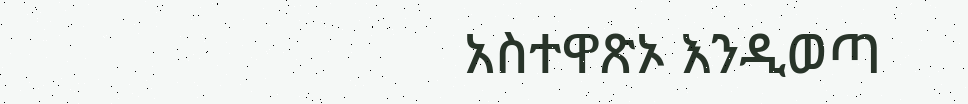አስተዋጽኦ እንዲወጣ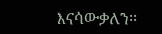እናሳውቃለን፡፡